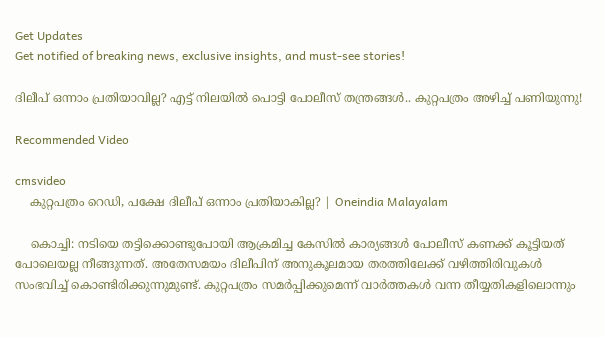Get Updates
Get notified of breaking news, exclusive insights, and must-see stories!

ദിലീപ് ഒന്നാം പ്രതിയാവില്ല? എട്ട് നിലയിൽ പൊട്ടി പോലീസ് തന്ത്രങ്ങൾ.. കുറ്റപത്രം അഴിച്ച് പണിയുന്നു!

Recommended Video

cmsvideo
    കുറ്റപത്രം റെഡി, പക്ഷേ ദിലീപ് ഒന്നാം പ്രതിയാകില്ല? | Oneindia Malayalam

    കൊച്ചി: നടിയെ തട്ടിക്കൊണ്ടുപോയി ആക്രമിച്ച കേസില്‍ കാര്യങ്ങള്‍ പോലീസ് കണക്ക് കൂട്ടിയത് പോലെയല്ല നീങ്ങുന്നത്. അതേസമയം ദിലീപിന് അനുകൂലമായ തരത്തിലേക്ക് വഴിത്തിരിവുകള്‍ സംഭവിച്ച് കൊണ്ടിരിക്കുന്നുമുണ്ട്. കുറ്റപത്രം സമര്‍പ്പിക്കുമെന്ന് വാര്‍ത്തകള്‍ വന്ന തീയ്യതികളിലൊന്നും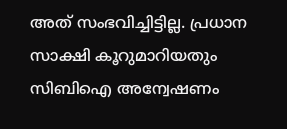അത് സംഭവിച്ചിട്ടില്ല. പ്രധാന സാക്ഷി കൂറുമാറിയതും സിബിഐ അന്വേഷണം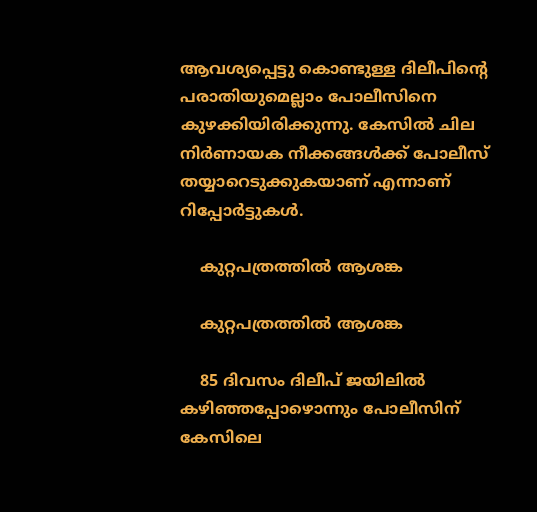ആവശ്യപ്പെട്ടു കൊണ്ടുള്ള ദിലീപിന്റെ പരാതിയുമെല്ലാം പോലീസിനെ കുഴക്കിയിരിക്കുന്നു. കേസില്‍ ചില നിര്‍ണായക നീക്കങ്ങള്‍ക്ക് പോലീസ് തയ്യാറെടുക്കുകയാണ് എന്നാണ് റിപ്പോര്‍ട്ടുകള്‍.

    കുറ്റപത്രത്തിൽ ആശങ്ക

    കുറ്റപത്രത്തിൽ ആശങ്ക

    85 ദിവസം ദിലീപ് ജയിലില്‍ കഴിഞ്ഞപ്പോഴൊന്നും പോലീസിന് കേസിലെ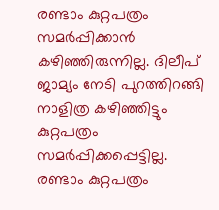രണ്ടാം കുറ്റപത്രം സമര്‍പ്പിക്കാന്‍ കഴിഞ്ഞിരുന്നില്ല. ദിലീപ് ജാമ്യം നേടി പുറത്തിറങ്ങി നാളിത്ര കഴിഞ്ഞിട്ടും കുറ്റപത്രം സമര്‍പ്പിക്കപ്പെട്ടില്ല. രണ്ടാം കുറ്റപത്രം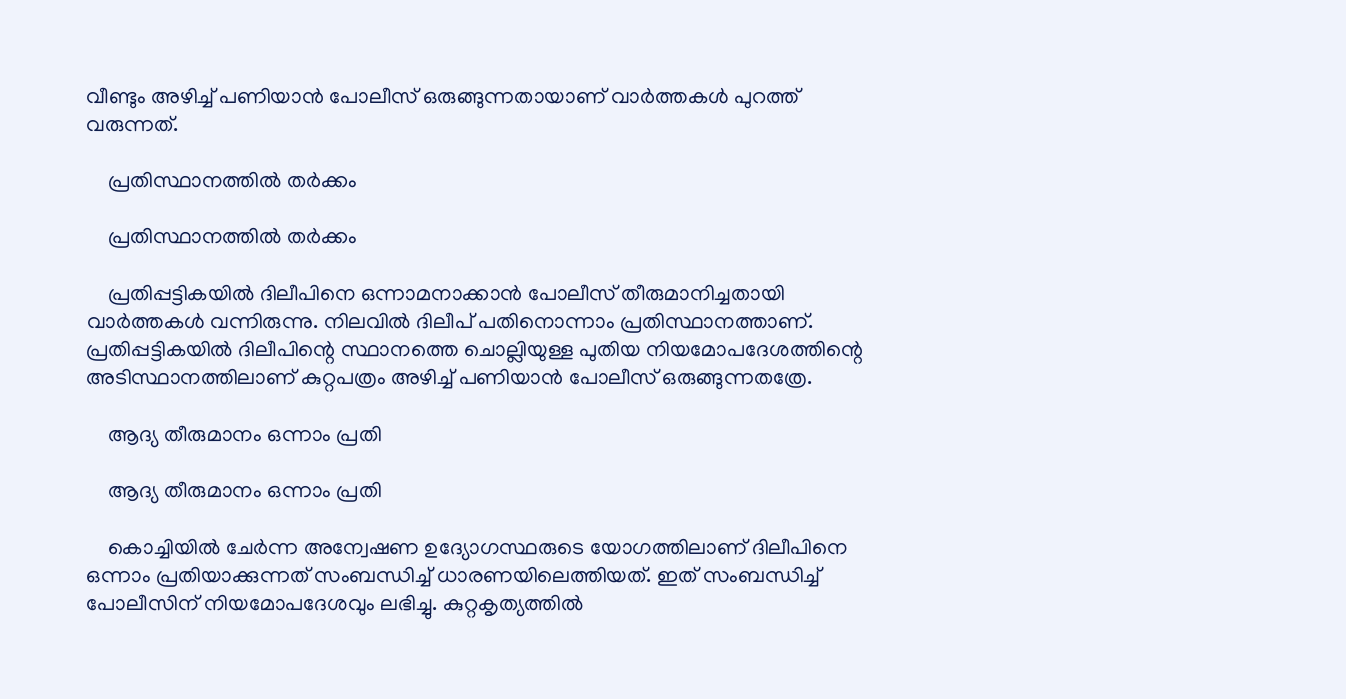വീണ്ടും അഴിച്ച് പണിയാന്‍ പോലീസ് ഒരുങ്ങുന്നതായാണ് വാര്‍ത്തകള്‍ പുറത്ത് വരുന്നത്.

    പ്രതിസ്ഥാനത്തിൽ തർക്കം

    പ്രതിസ്ഥാനത്തിൽ തർക്കം

    പ്രതിപ്പട്ടികയില്‍ ദിലീപിനെ ഒന്നാമനാക്കാന്‍ പോലീസ് തീരുമാനിച്ചതായി വാര്‍ത്തകള്‍ വന്നിരുന്നു. നിലവില്‍ ദിലീപ് പതിനൊന്നാം പ്രതിസ്ഥാനത്താണ്. പ്രതിപ്പട്ടികയില്‍ ദിലീപിന്റെ സ്ഥാനത്തെ ചൊല്ലിയുള്ള പുതിയ നിയമോപദേശത്തിന്റെ അടിസ്ഥാനത്തിലാണ് കുറ്റപത്രം അഴിച്ച് പണിയാന്‍ പോലീസ് ഒരുങ്ങുന്നതത്രേ.

    ആദ്യ തീരുമാനം ഒന്നാം പ്രതി

    ആദ്യ തീരുമാനം ഒന്നാം പ്രതി

    കൊച്ചിയില്‍ ചേര്‍ന്ന അന്വേഷണ ഉദ്യോഗസ്ഥരുടെ യോഗത്തിലാണ് ദിലീപിനെ ഒന്നാം പ്രതിയാക്കുന്നത് സംബന്ധിച്ച് ധാരണയിലെത്തിയത്. ഇത് സംബന്ധിച്ച് പോലീസിന് നിയമോപദേശവും ലഭിച്ചു. കുറ്റകൃത്യത്തില്‍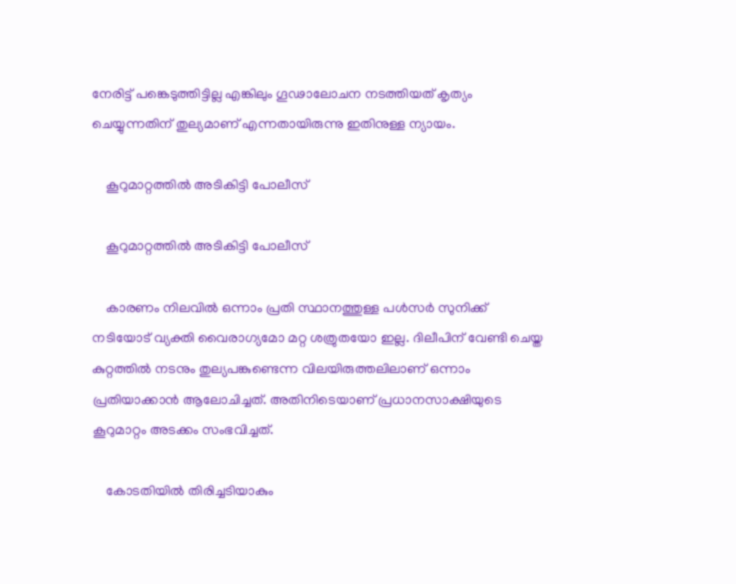നേരിട്ട് പങ്കെടുത്തിട്ടില്ല എങ്കിലും ഗൂഢാലോചന നടത്തിയത് കൃത്യം ചെയ്യുന്നതിന് തുല്യമാണ് എന്നതായിരുന്നു ഇതിനുള്ള ന്യായം.

    കൂറുമാറ്റത്തിൽ അടികിട്ടി പോലീസ്

    കൂറുമാറ്റത്തിൽ അടികിട്ടി പോലീസ്

    കാരണം നിലവില്‍ ഒന്നാം പ്രതി സ്ഥാനത്തുള്ള പള്‍സര്‍ സുനിക്ക് നടിയോട് വ്യക്തി വൈരാഗ്യമോ മറ്റ ശത്രുതയോ ഇല്ല. ദിലീപിന് വേണ്ടി ചെയ്ത കുറ്റത്തില്‍ നടനും തുല്യപങ്കുണ്ടെന്ന വിലയിരുത്തലിലാണ് ഒന്നാം പ്രതിയാക്കാന്‍ ആലോചിച്ചത്. അതിനിടെയാണ് പ്രധാനസാക്ഷിയുടെ കൂറുമാറ്റം അടക്കം സംഭവിച്ചത്.

    കോടതിയില്‍ തിരിച്ചടിയാകും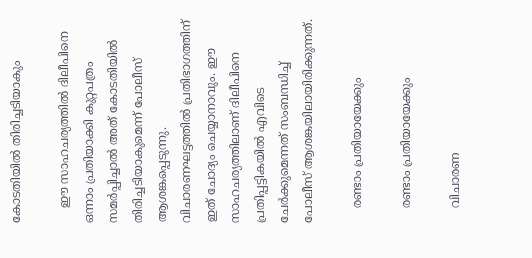കോടതിയില്‍ തിരിച്ചടിയാകും

    ഈ സാഹചര്യത്തില്‍ ദിലീപിനെ ഒന്നാം പ്രതിയാക്കി കുറ്റപത്രം സമര്‍പ്പിച്ചാല്‍ അത് കോടതിയില്‍ തിരിച്ചടിയാകുമെന്ന് പോലീസ് ആശങ്കപ്പെടുന്നു. വിചാരണഘട്ടത്തില്‍ പ്രതിഭാഗത്തിന് ഇത് ചോദ്യം ചെയ്യാനാവും. ഈ സാഹചര്യത്തിലാണ് ദിലീപിനെ പ്രതിപ്പട്ടികയില്‍ എവിടെ ചേര്‍ക്കുമെന്നത് സംബന്ധിച്ച് പോലീസ് ആശങ്കയിലായിരിക്കുന്നത്.

    രണ്ടാം പ്രതിയായേക്കും

    രണ്ടാം പ്രതിയായേക്കും

    വിചാരണ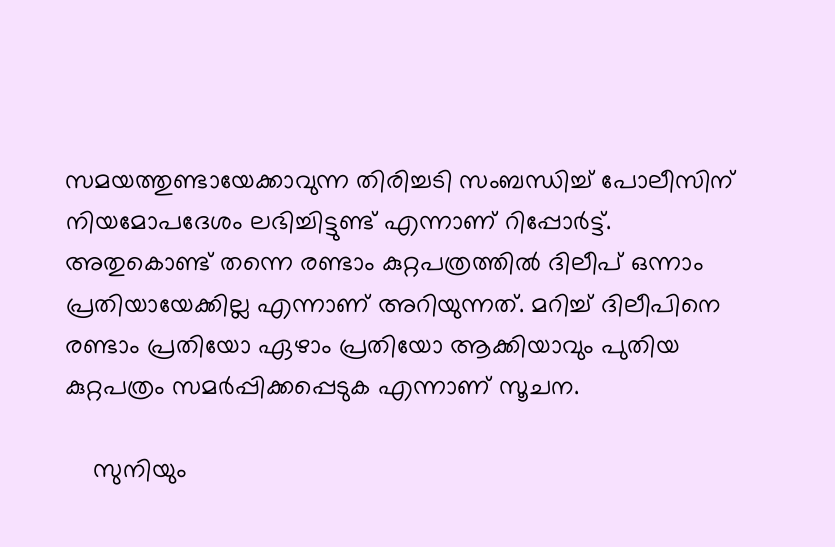സമയത്തുണ്ടായേക്കാവുന്ന തിരിച്ചടി സംബന്ധിച്ച് പോലീസിന് നിയമോപദേശം ലഭിച്ചിട്ടുണ്ട് എന്നാണ് റിപ്പോര്‍ട്ട്. അതുകൊണ്ട് തന്നെ രണ്ടാം കുറ്റപത്രത്തില്‍ ദിലീപ് ഒന്നാം പ്രതിയായേക്കില്ല എന്നാണ് അറിയുന്നത്. മറിച്ച് ദിലീപിനെ രണ്ടാം പ്രതിയോ ഏഴാം പ്രതിയോ ആക്കിയാവും പുതിയ കുറ്റപത്രം സമര്‍പ്പിക്കപ്പെടുക എന്നാണ് സൂചന.

    സുനിയും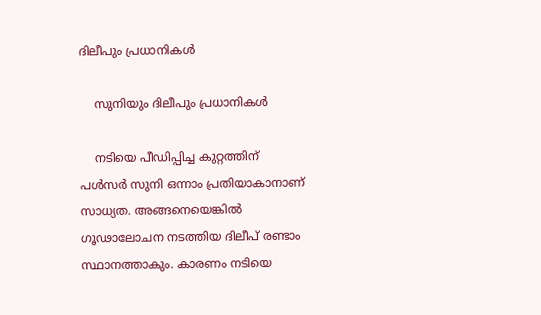ദിലീപും പ്രധാനികൾ

    സുനിയും ദിലീപും പ്രധാനികൾ

    നടിയെ പീഡിപ്പിച്ച കുറ്റത്തിന് പള്‍സര്‍ സുനി ഒന്നാം പ്രതിയാകാനാണ് സാധ്യത. അങ്ങനെയെങ്കില്‍ ഗൂഢാലോചന നടത്തിയ ദിലീപ് രണ്ടാം സ്ഥാനത്താകും. കാരണം നടിയെ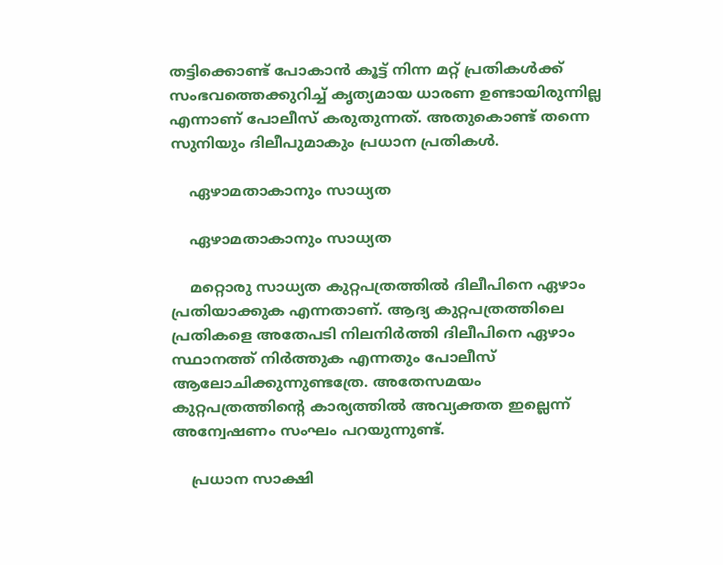തട്ടിക്കൊണ്ട് പോകാന്‍ കൂട്ട് നിന്ന മറ്റ് പ്രതികള്‍ക്ക് സംഭവത്തെക്കുറിച്ച് കൃത്യമായ ധാരണ ഉണ്ടായിരുന്നില്ല എന്നാണ് പോലീസ് കരുതുന്നത്. അതുകൊണ്ട് തന്നെ സുനിയും ദിലീപുമാകും പ്രധാന പ്രതികള്‍.

    ഏഴാമതാകാനും സാധ്യത

    ഏഴാമതാകാനും സാധ്യത

    മറ്റൊരു സാധ്യത കുറ്റപത്രത്തില്‍ ദിലീപിനെ ഏഴാം പ്രതിയാക്കുക എന്നതാണ്. ആദ്യ കുറ്റപത്രത്തിലെ പ്രതികളെ അതേപടി നിലനിര്‍ത്തി ദിലീപിനെ ഏഴാം സ്ഥാനത്ത് നിര്‍ത്തുക എന്നതും പോലീസ് ആലോചിക്കുന്നുണ്ടത്രേ. അതേസമയം കുറ്റപത്രത്തിന്റെ കാര്യത്തില്‍ അവ്യക്തത ഇല്ലെന്ന് അന്വേഷണം സംഘം പറയുന്നുണ്ട്.

    പ്രധാന സാക്ഷി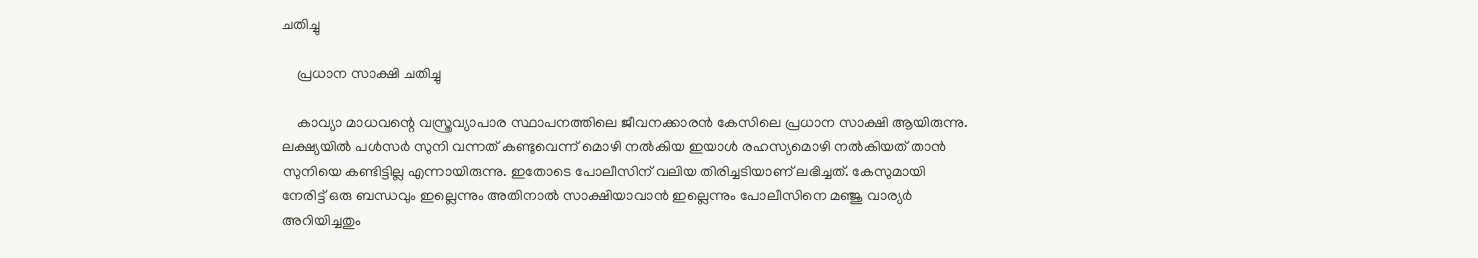ചതിച്ചു

    പ്രധാന സാക്ഷി ചതിച്ചു

    കാവ്യാ മാധവന്റെ വസ്ത്രവ്യാപാര സ്ഥാപനത്തിലെ ജീവനക്കാരന്‍ കേസിലെ പ്രധാന സാക്ഷി ആയിരുന്നു. ലക്ഷ്യയില്‍ പള്‍സര്‍ സുനി വന്നത് കണ്ടുവെന്ന് മൊഴി നല്‍കിയ ഇയാള്‍ രഹസ്യമൊഴി നല്‍കിയത് താന്‍ സുനിയെ കണ്ടിട്ടില്ല എന്നായിരുന്നു. ഇതോടെ പോലീസിന് വലിയ തിരിച്ചടിയാണ് ലഭിച്ചത്. കേസുമായി നേരിട്ട് ഒരു ബന്ധവും ഇല്ലെന്നും അതിനാല്‍ സാക്ഷിയാവാന്‍ ഇല്ലെന്നും പോലീസിനെ മഞ്ജു വാര്യര്‍ അറിയിച്ചതും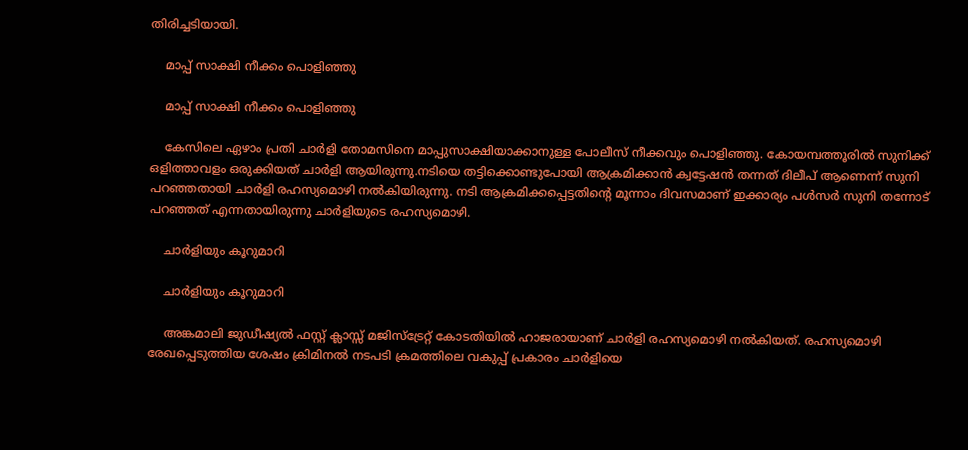തിരിച്ചടിയായി.

    മാപ്പ് സാക്ഷി നീക്കം പൊളിഞ്ഞു

    മാപ്പ് സാക്ഷി നീക്കം പൊളിഞ്ഞു

    കേസിലെ ഏഴാം പ്രതി ചാര്‍ളി തോമസിനെ മാപ്പുസാക്ഷിയാക്കാനുള്ള പോലീസ് നീക്കവും പൊളിഞ്ഞു. കോയമ്പത്തൂരില്‍ സുനിക്ക് ഒളിത്താവളം ഒരുക്കിയത് ചാര്‍ളി ആയിരുന്നു.നടിയെ തട്ടിക്കൊണ്ടുപോയി ആക്രമിക്കാന്‍ ക്വട്ടേഷന്‍ തന്നത് ദിലീപ് ആണെന്ന് സുനി പറഞ്ഞതായി ചാര്‍ളി രഹസ്യമൊഴി നല്‍കിയിരുന്നു. നടി ആക്രമിക്കപ്പെട്ടതിന്റെ മൂന്നാം ദിവസമാണ് ഇക്കാര്യം പള്‍സര്‍ സുനി തന്നോട് പറഞ്ഞത് എന്നതായിരുന്നു ചാര്‍ളിയുടെ രഹസ്യമൊഴി.

    ചാർളിയും കൂറുമാറി

    ചാർളിയും കൂറുമാറി

    അങ്കമാലി ജുഡീഷ്യല്‍ ഫസ്റ്റ് ക്ലാസ്സ് മജിസ്‌ട്രേറ്റ് കോടതിയില്‍ ഹാജരായാണ് ചാര്‍ളി രഹസ്യമൊഴി നല്‍കിയത്. രഹസ്യമൊഴി രേഖപ്പെടുത്തിയ ശേഷം ക്രിമിനല്‍ നടപടി ക്രമത്തിലെ വകുപ്പ് പ്രകാരം ചാര്‍ളിയെ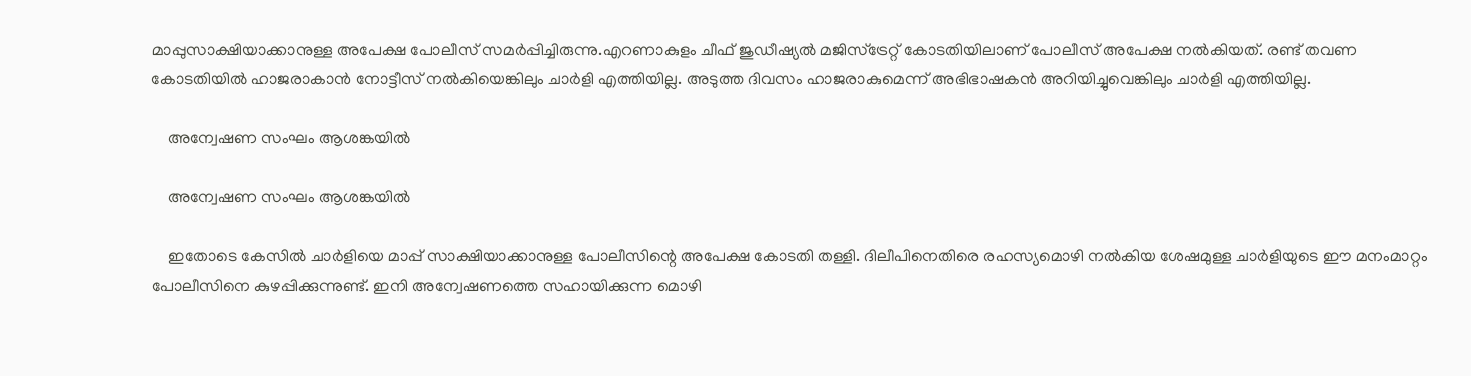മാപ്പുസാക്ഷിയാക്കാനുള്ള അപേക്ഷ പോലീസ് സമര്‍പ്പിച്ചിരുന്നു.എറണാകുളം ചീഫ് ജുഡീഷ്യല്‍ മജിസ്‌ട്രേറ്റ് കോടതിയിലാണ് പോലീസ് അപേക്ഷ നല്‍കിയത്. രണ്ട് തവണ കോടതിയില്‍ ഹാജരാകാന്‍ നോട്ടീസ് നല്‍കിയെങ്കിലും ചാര്‍ളി എത്തിയില്ല. അടുത്ത ദിവസം ഹാജരാകുമെന്ന് അഭിഭാഷകന്‍ അറിയിച്ചുവെങ്കിലും ചാര്‍ളി എത്തിയില്ല.

    അന്വേഷണ സംഘം ആശങ്കയിൽ

    അന്വേഷണ സംഘം ആശങ്കയിൽ

    ഇതോടെ കേസില്‍ ചാര്‍ളിയെ മാപ്പ് സാക്ഷിയാക്കാനുള്ള പോലീസിന്റെ അപേക്ഷ കോടതി തള്ളി. ദിലീപിനെതിരെ രഹസ്യമൊഴി നല്‍കിയ ശേഷമുള്ള ചാര്‍ളിയുടെ ഈ മനംമാറ്റം പോലീസിനെ കുഴപ്പിക്കുന്നുണ്ട്. ഇനി അന്വേഷണത്തെ സഹായിക്കുന്ന മൊഴി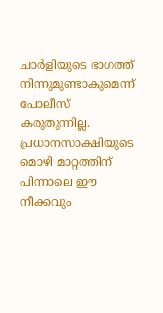ചാര്‍ളിയുടെ ഭാഗത്ത് നിന്നുമുണ്ടാകുമെന്ന് പോലീസ് കരുതുന്നില്ല. പ്രധാനസാക്ഷിയുടെ മൊഴി മാറ്റത്തിന് പിന്നാലെ ഈ നീക്കവും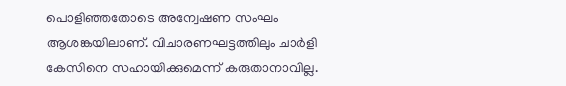പൊളിഞ്ഞതോടെ അന്വേഷണ സംഘം ആശങ്കയിലാണ്. വിചാരണഘട്ടത്തിലും ചാര്‍ളി കേസിനെ സഹായിക്കുമെന്ന് കരുതാനാവില്ല.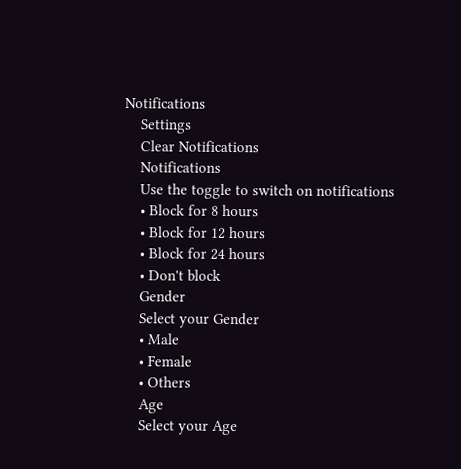Notifications
    Settings
    Clear Notifications
    Notifications
    Use the toggle to switch on notifications
    • Block for 8 hours
    • Block for 12 hours
    • Block for 24 hours
    • Don't block
    Gender
    Select your Gender
    • Male
    • Female
    • Others
    Age
    Select your Age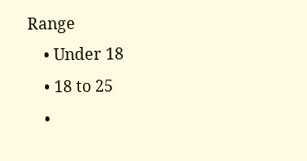Range
    • Under 18
    • 18 to 25
    •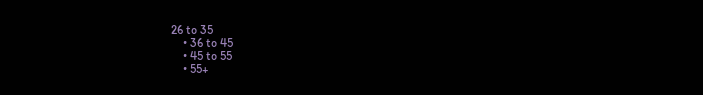26 to 35
    • 36 to 45
    • 45 to 55
    • 55+